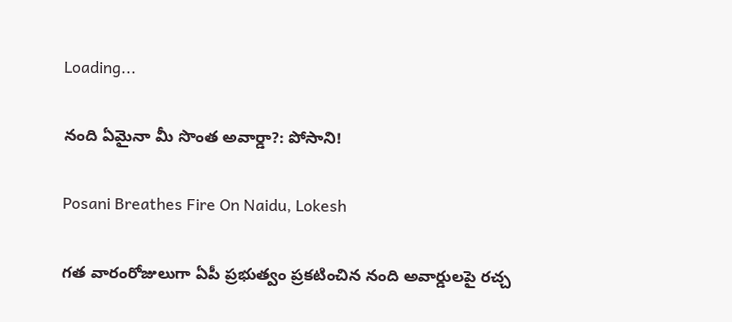Loading...

నంది ఏమైనా మీ సొంత అవార్డా?: పోసాని!

Posani Breathes Fire On Naidu, Lokesh

గత వారంరోజులుగా ఏపీ ప్రభుత్వం ప్రకటించిన నంది అవార్డులపై రచ్చ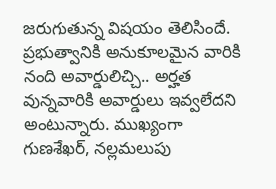జరుగుతున్న విషయం తెలిసిందే. ప్రభుత్వానికి అనుకూలమైన వారికి నంది అవార్డులిచ్చి.. అర్హత వున్నవారికి అవార్డులు ఇవ్వలేదని అంటున్నారు. ముఖ్యంగా గుణశేఖర్, నల్లమలుపు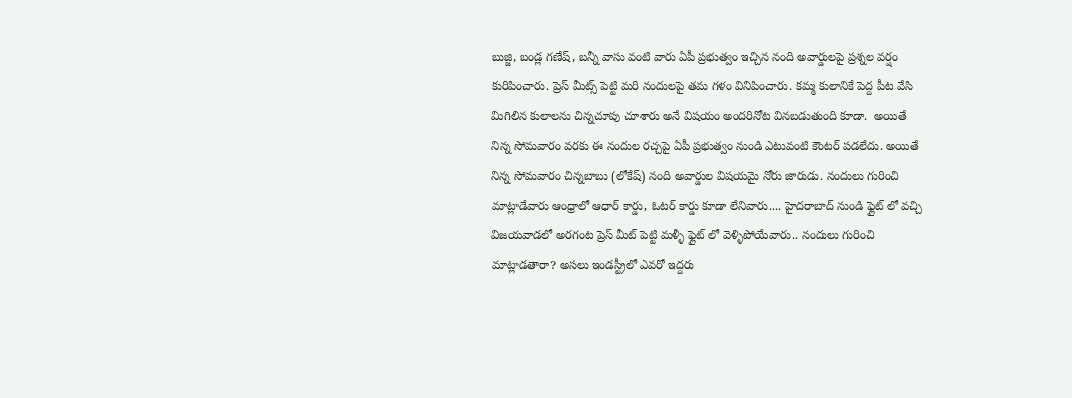బుజ్జి, బండ్ల గణేష్, బన్నీ వాసు వంటి వారు ఏపీ ప్రభుత్వం ఇచ్చిన నంది అవార్డులపై ప్రశ్నల వర్షం కురిపించారు. ప్రెస్ మీట్స్ పెట్టి మరి నందులపై తమ గళం వినిపించారు. కమ్మ కులానికే పెద్ద పీట వేసి మిగిలిన కులాలను చిన్నచూపు చూశారు అనే విషయం అందరినోట వినబడుతుంది కూడా.  అయితే నిన్న సోమవారం వరకు ఈ నందుల రచ్చపై ఏపీ ప్రభుత్వం నుండి ఎటువంటి కౌంటర్ పడలేదు. అయితే నిన్న సోమవారం చిన్నబాబు (లోకేష్) నంది అవార్డుల విషయమై నోరు జారుడు. నందులు గురించి మాట్లాడేవారు ఆంధ్రాలో ఆధార్ కార్డు, ఓటర్ కార్డు కూడా లేనివారు.... హైదరాబాద్ నుండి ఫ్లైట్ లో వచ్చి విజయవాడలో అరగంట ప్రెస్ మీట్ పెట్టి మళ్ళీ ఫ్లైట్ లో వెళ్ళిపోయేవారు.. నందులు గురించి మాట్లాడతారా? అసలు ఇండస్ట్రీలో ఎవరో ఇద్దరు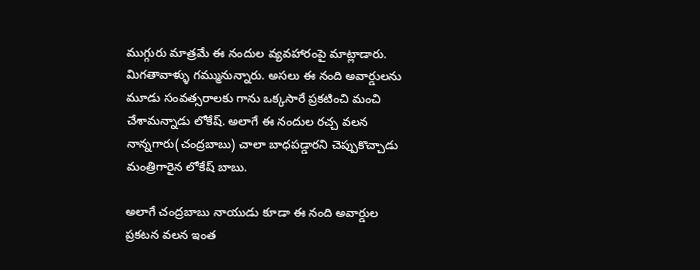ముగ్గురు మాత్రమే ఈ నందుల వ్యవహారంపై మాట్లాడారు. మిగతావాళ్ళు గమ్మునున్నారు. అసలు ఈ నంది అవార్డులను మూడు సంవత్సరాలకు గాను ఒక్కసారే ప్రకటించి మంచి చేశామన్నాడు లోకేష్. అలాగే ఈ నందుల రచ్చ వలన నాన్నగారు(చంద్రబాబు) చాలా బాధపడ్డారని చెప్పుకొచ్చాడు మంత్రిగారైన లోకేష్ బాబు.

అలాగే చంద్రబాబు నాయుడు కూడా ఈ నంది అవార్డుల ప్రకటన వలన ఇంత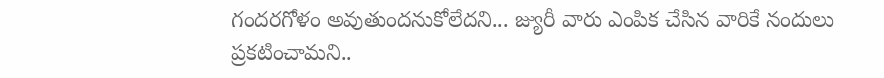గందరగోళం అవుతుందనుకోలేదని... జ్యురీ వారు ఎంపిక చేసిన వారికే నందులు ప్రకటించామని..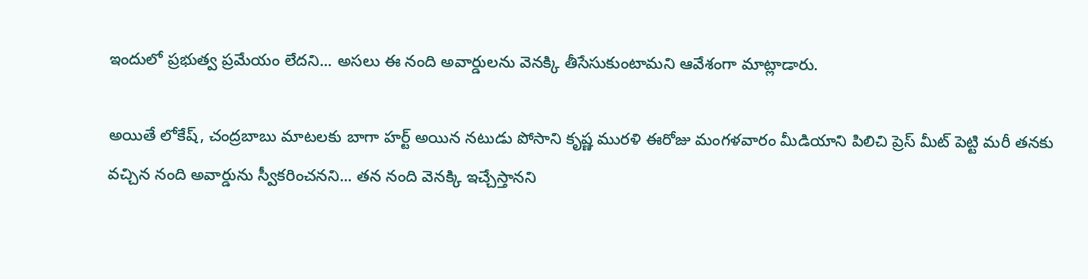ఇందులో ప్రభుత్వ ప్రమేయం లేదని... అసలు ఈ నంది అవార్డులను వెనక్కి తీసేసుకుంటామని ఆవేశంగా మాట్లాడారు.

అయితే లోకేష్, చంద్రబాబు మాటలకు బాగా హర్ట్ అయిన నటుడు పోసాని కృష్ణ మురళి ఈరోజు మంగళవారం మీడియాని పిలిచి ప్రెస్ మీట్ పెట్టి మరీ తనకు వచ్చిన నంది అవార్డును స్వీకరించనని... తన నంది వెనక్కి ఇచ్చేస్తానని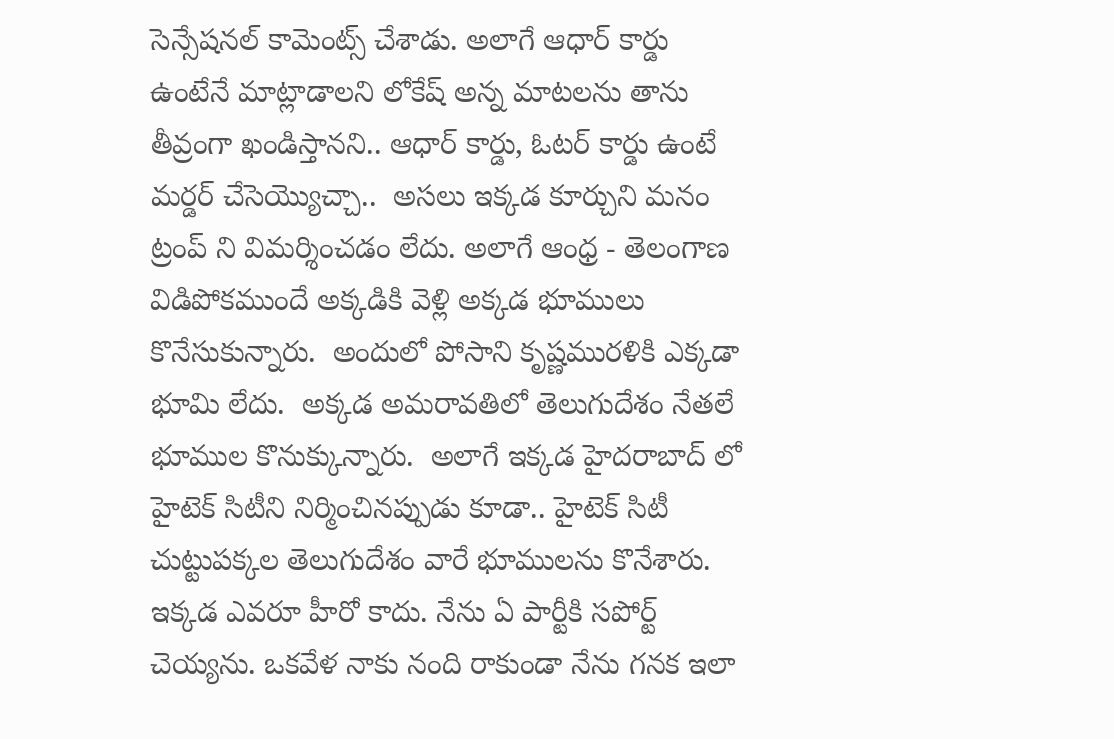సెన్సేషనల్ కామెంట్స్ చేశాడు. అలాగే ఆధార్ కార్డు ఉంటేనే మాట్లాడాలని లోకేష్ అన్న మాటలను తాను తీవ్రంగా ఖండిస్తానని.. ఆధార్ కార్డు, ఓటర్ కార్డు ఉంటే మర్డర్ చేసెయ్యొచ్చా..  అసలు ఇక్కడ కూర్చుని మనం ట్రంప్ ని విమర్శించడం లేదు. అలాగే ఆంధ్ర - తెలంగాణ విడిపోకముందే అక్కడికి వెళ్లి అక్కడ భూములు కొనేసుకున్నారు.  అందులో పోసాని కృష్ణమురళికి ఎక్కడా భూమి లేదు.  అక్కడ అమరావతిలో తెలుగుదేశం నేతలే భూముల కొనుక్కున్నారు.  అలాగే ఇక్కడ హైదరాబాద్ లో హైటెక్ సిటీని నిర్మించినప్పుడు కూడా.. హైటెక్ సిటీ చుట్టుపక్కల తెలుగుదేశం వారే భూములను కొనేశారు. ఇక్కడ ఎవరూ హీరో కాదు. నేను ఏ పార్టీకి సపోర్ట్ చెయ్యను. ఒకవేళ నాకు నంది రాకుండా నేను గనక ఇలా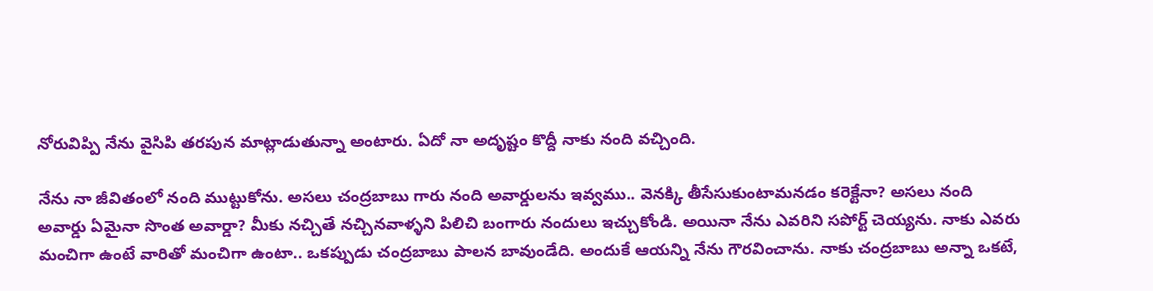నోరువిప్పి నేను వైసిపి తరపున మాట్లాడుతున్నా అంటారు. ఏదో నా అదృష్టం కొద్దీ నాకు నంది వచ్చింది.

నేను నా జీవితంలో నంది ముట్టుకోను. అసలు చంద్రబాబు గారు నంది అవార్డులను ఇవ్వము.. వెనక్కి తీసేసుకుంటామనడం కరెక్టేనా? అసలు నంది అవార్డు ఏమైనా సొంత అవార్డా? మీకు నచ్చితే నచ్చినవాళ్ళని పిలిచి బంగారు నందులు ఇచ్చుకోండి. అయినా నేను ఎవరిని సపోర్ట్ చెయ్యను. నాకు ఎవరు మంచిగా ఉంటే వారితో మంచిగా ఉంటా.. ఒకప్పుడు చంద్రబాబు పాలన బావుండేది. అందుకే ఆయన్ని నేను గౌరవించాను. నాకు చంద్రబాబు అన్నా ఒకటే,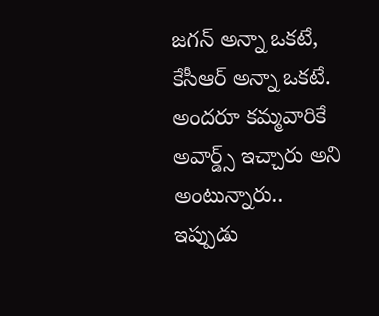జగన్ అన్నా ఒకటే, కేసీఆర్ అన్నా ఒకటే. అందరూ కమ్మవారికే అవార్డ్స్ ఇచ్చారు అని అంటున్నారు.. ఇప్పుడు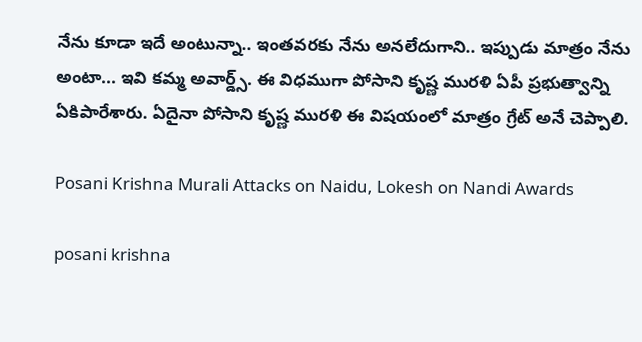నేను కూడా ఇదే అంటున్నా.. ఇంతవరకు నేను అనలేదుగాని.. ఇప్పుడు మాత్రం నేను అంటా... ఇవి కమ్మ అవార్డ్స్. ఈ విధముగా పోసాని కృష్ణ మురళి ఏపీ ప్రభుత్వాన్ని ఏకిపారేశారు. ఏదైనా పోసాని కృష్ణ మురళి ఈ విషయంలో మాత్రం గ్రేట్ అనే చెప్పాలి.

Posani Krishna Murali Attacks on Naidu, Lokesh on Nandi Awards

posani krishna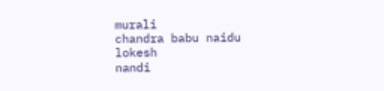murali
chandra babu naidu
lokesh
nandi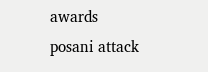awards
posani attack